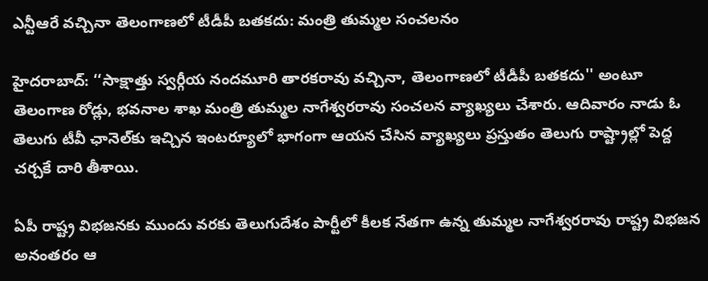ఎన్టీఆరే వచ్చినా తెలంగాణలో టీడీపీ బతకదు: మంత్రి తుమ్మల సంచలనం

హైదరాబాద్: ‘‘సాక్షాత్తు స్వర్గీయ నందమూరి తారకరావు వచ్చినా, తెలంగాణలో టీడీపీ బతకదు'' అంటూ తెలంగాణ రోడ్లు, భవనాల శాఖ మంత్రి తుమ్మల నాగేశ్వరరావు సంచలన వ్యాఖ్యలు చేశారు. ఆదివారం నాడు ఓ తెలుగు టీవీ ఛానెల్‌కు ఇచ్చిన ఇంటర్యూలో భాగంగా ఆయన చేసిన వ్యాఖ్యలు ప్రస్తుతం తెలుగు రాష్ట్రాల్లో పెద్ద చర్చకే దారి తీశాయి.

ఏపీ రాష్ట్ర విభజనకు ముందు వరకు తెలుగుదేశం పార్టీలో కీలక నేతగా ఉన్న తుమ్మల నాగేశ్వరరావు రాష్ట్ర విభజన అనంతరం ఆ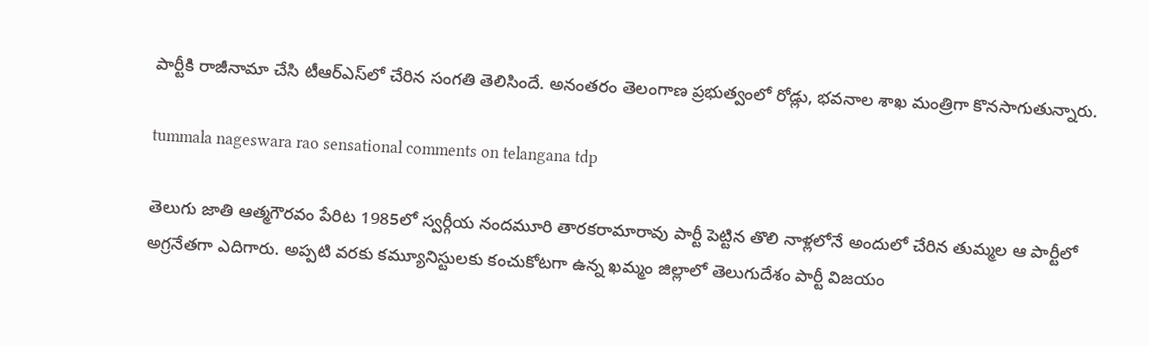పార్టీకి రాజీనామా చేసి టీఆర్ఎస్‌లో చేరిన సంగతి తెలిసిందే. అనంతరం తెలంగాణ ప్రభుత్వంలో రోడ్లు, భవనాల శాఖ మంత్రిగా కొనసాగుతున్నారు.

tummala nageswara rao sensational comments on telangana tdp

తెలుగు జాతి ఆత్మగౌరవం పేరిట 1985లో స్వర్గీయ నందమూరి తారకరామారావు పార్టీ పెట్టిన తొలి నాళ్లలోనే అందులో చేరిన తుమ్మల ఆ పార్టీలో అగ్రనేతగా ఎదిగారు. అప్పటి వరకు కమ్యూనిస్టులకు కంచుకోటగా ఉన్న ఖమ్మం జిల్లాలో తెలుగుదేశం పార్టీ విజయం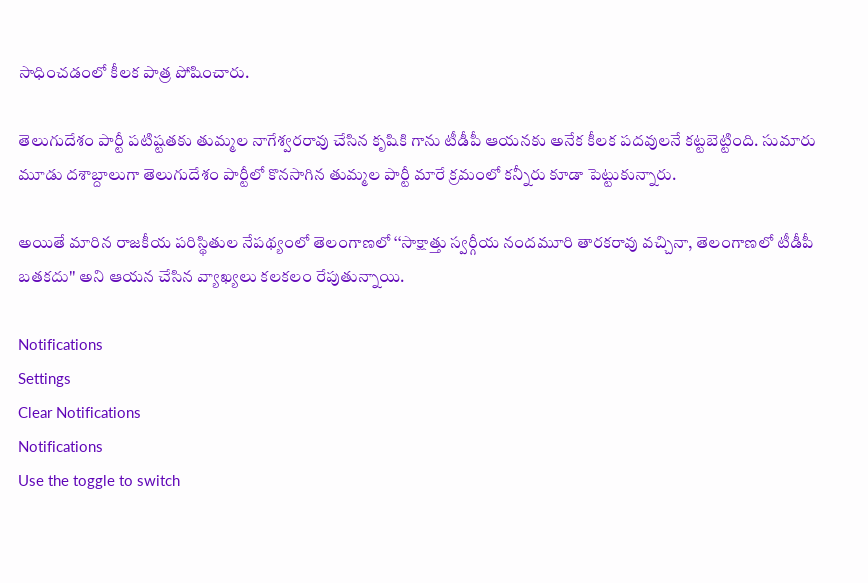సాధించడంలో కీలక పాత్ర పోషించారు.

తెలుగుదేశం పార్టీ పటిష్టతకు తుమ్మల నాగేశ్వరరావు చేసిన కృషికి గాను టీడీపీ ఆయనకు అనేక కీలక పదవులనే కట్టబెట్టింది. సుమారు మూడు దశాబ్దాలుగా తెలుగుదేశం పార్టీలో కొనసాగిన తుమ్మల పార్టీ మారే క్రమంలో కన్నీరు కూడా పెట్టుకున్నారు.

అయితే మారిన రాజకీయ పరిస్థితుల నేపథ్యంలో తెలంగాణలో ‘‘సాక్షాత్తు స్వర్గీయ నందమూరి తారకరావు వచ్చినా, తెలంగాణలో టీడీపీ బతకదు'' అని ఆయన చేసిన వ్యాఖ్యలు కలకలం రేపుతున్నాయి.

Notifications
Settings
Clear Notifications
Notifications
Use the toggle to switch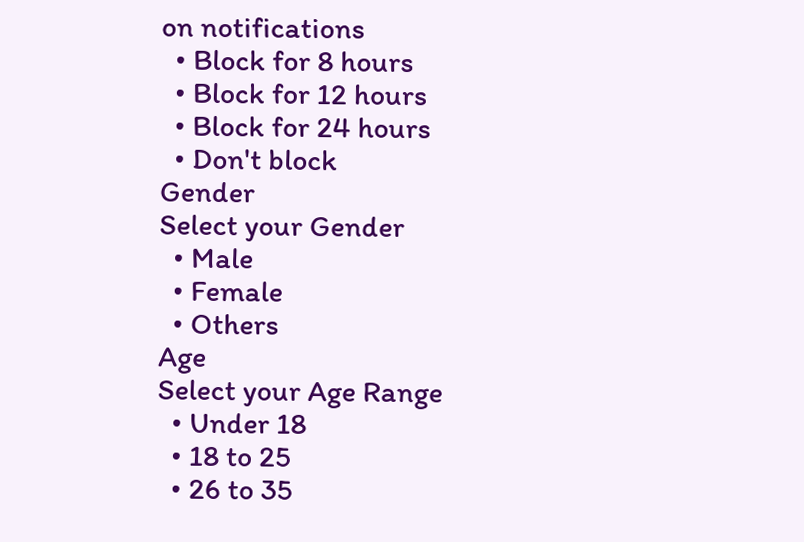on notifications
  • Block for 8 hours
  • Block for 12 hours
  • Block for 24 hours
  • Don't block
Gender
Select your Gender
  • Male
  • Female
  • Others
Age
Select your Age Range
  • Under 18
  • 18 to 25
  • 26 to 35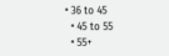• 36 to 45
  • 45 to 55
  • 55+